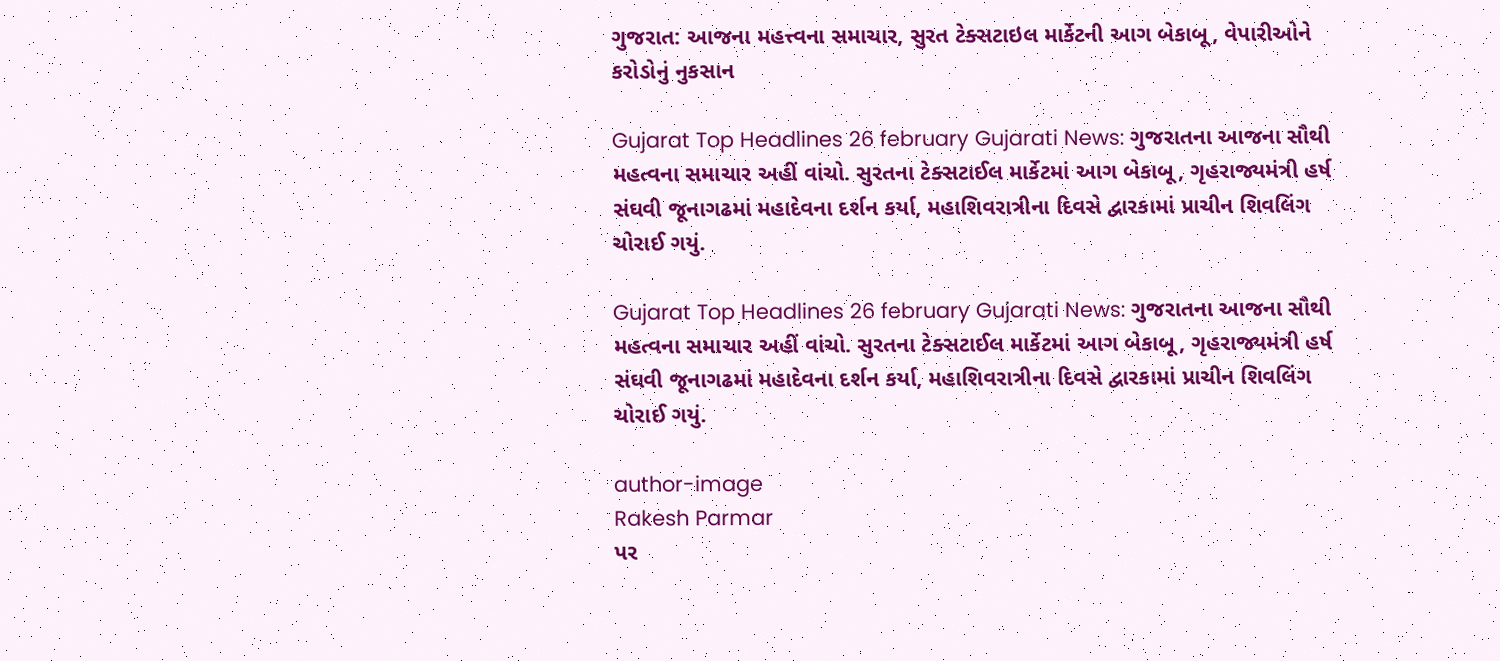ગુજરાત: આજના મહત્ત્વના સમાચાર, સુરત ટેક્સટાઇલ માર્કેટની આગ બેકાબૂ, વેપારીઓને કરોડોનું નુકસાન

Gujarat Top Headlines 26 february Gujarati News: ગુજરાતના આજના સૌથી મહત્વના સમાચાર અહીં વાંચો. સુરતના ટેક્સટાઈલ માર્કેટમાં આગ બેકાબૂ, ગૃહરાજ્યમંત્રી હર્ષ સંઘવી જૂનાગઢમાં મહાદેવના દર્શન કર્યા, મહાશિવરાત્રીના દિવસે દ્વારકામાં પ્રાચીન શિવલિંગ ચોરાઈ ગયું.

Gujarat Top Headlines 26 february Gujarati News: ગુજરાતના આજના સૌથી મહત્વના સમાચાર અહીં વાંચો. સુરતના ટેક્સટાઈલ માર્કેટમાં આગ બેકાબૂ, ગૃહરાજ્યમંત્રી હર્ષ સંઘવી જૂનાગઢમાં મહાદેવના દર્શન કર્યા, મહાશિવરાત્રીના દિવસે દ્વારકામાં પ્રાચીન શિવલિંગ ચોરાઈ ગયું.

author-image
Rakesh Parmar
પર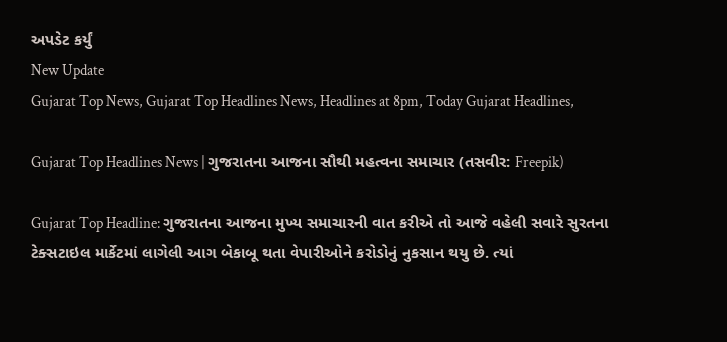અપડેટ કર્યું
New Update
Gujarat Top News, Gujarat Top Headlines News, Headlines at 8pm, Today Gujarat Headlines,

Gujarat Top Headlines News | ગુજરાતના આજના સૌથી મહત્વના સમાચાર (તસવીર: Freepik)

Gujarat Top Headline: ગુજરાતના આજના મુખ્ય સમાચારની વાત કરીએ તો આજે વહેલી સવારે સુરતના ટેક્સટાઇલ માર્કેટમાં લાગેલી આગ બેકાબૂ થતા વેપારીઓને કરોડોનું નુકસાન થયુ છે. ત્યાં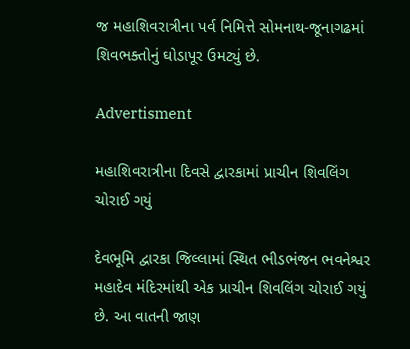જ મહાશિવરાત્રીના પર્વ નિમિત્તે સોમનાથ-જૂનાગઢમાં શિવભક્તોનું ઘોડાપૂર ઉમટ્યું છે.

Advertisment

મહાશિવરાત્રીના દિવસે દ્વારકામાં પ્રાચીન શિવલિંગ ચોરાઈ ગયું

દેવભૂમિ દ્વારકા જિલ્લામાં સ્થિત ભીડભંજન ભવનેશ્વર મહાદેવ મંદિરમાંથી એક પ્રાચીન શિવલિંગ ચોરાઈ ગયું છે. આ વાતની જાણ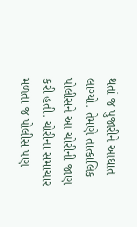થતાં જ પુજારીને આઘાત લાગ્યો. તેમણે તાત્કાલિક પોલીસને આ ચોરીની જાણ કરી હતી. ચોરીના સમાચાર મળતા જ પોલીસ પણ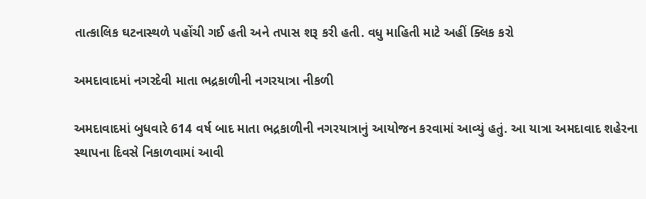તાત્કાલિક ઘટનાસ્થળે પહોંચી ગઈ હતી અને તપાસ શરૂ કરી હતી. વધુ માહિતી માટે અહીં ક્લિક કરો

અમદાવાદમાં નગરદેવી માતા ભદ્રકાળીની નગરયાત્રા નીકળી

અમદાવાદમાં બુધવારે 614 વર્ષ બાદ માતા ભદ્રકાળીની નગરયાત્રાનું આયોજન કરવામાં આવ્યું હતું. આ યાત્રા અમદાવાદ શહેરના સ્થાપના દિવસે નિકાળવામાં આવી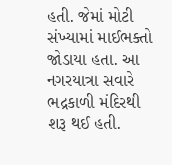હતી. જેમાં મોટી સંખ્યામાં માઈભક્તો જોડાયા હતા. આ નગરયાત્રા સવારે ભદ્રકાળી મંદિરથી શરૂ થઈ હતી.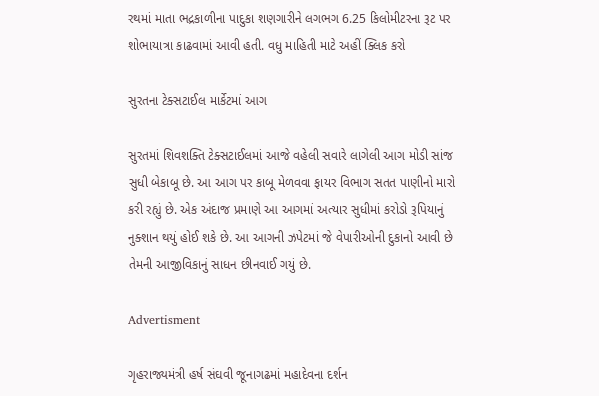રથમાં માતા ભદ્રકાળીના પાદુકા શણગારીને લગભગ 6.25 કિલોમીટરના રૂટ પર શોભાયાત્રા કાઢવામાં આવી હતી. વધુ માહિતી માટે અહીં ક્લિક કરો

સુરતના ટેક્સટાઈલ માર્કેટમાં આગ

સુરતમાં શિવશક્તિ ટેક્સટાઈલમાં આજે વહેલી સવારે લાગેલી આગ મોડી સાંજ સુધી બેકાબૂ છે. આ આગ પર કાબૂ મેળવવા ફાયર વિભાગ સતત પાણીનો મારો કરી રહ્યું છે. એક અંદાજ પ્રમાણે આ આગમાં અત્યાર સુધીમાં કરોડો રૂપિયાનું નુક્શાન થયું હોઈ શકે છે. આ આગની ઝપેટમાં જે વેપારીઓની દુકાનો આવી છે તેમની આજીવિકાનું સાધન છીનવાઈ ગયું છે.

Advertisment

ગૃહરાજ્યમંત્રી હર્ષ સંઘવી જૂનાગઢમાં મહાદેવના દર્શન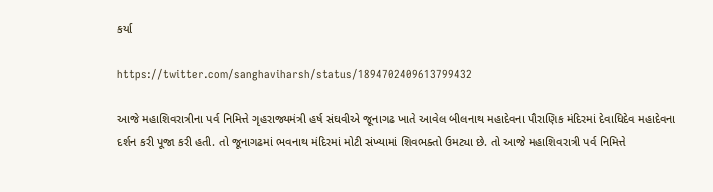કર્યા

https://twitter.com/sanghaviharsh/status/1894702409613799432

આજે મહાશિવરાત્રીના પર્વ નિમિત્તે ગૃહરાજ્યમંત્રી હર્ષ સંઘવીએ જૂનાગઢ ખાતે આવેલ બીલનાથ મહાદેવના પૌરાણિક મંદિરમાં દેવાધિદેવ મહાદેવના દર્શન કરી પૂજા કરી હતી. તો જૂનાગઢમાં ભવનાથ મંદિરમાં મોટી સંખ્યામાં શિવભક્તો ઉમટ્યા છે. તો આજે મહાશિવરાત્રી પર્વ નિમિત્તે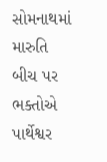સોમનાથમાં મારુતિ બીચ પર ભક્તોએ પાર્થેશ્વર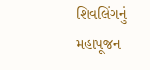શિવલિંગનું મહાપૂજન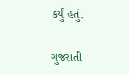કર્યું હતું.

ગુજરાતી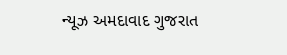ન્યૂઝ અમદાવાદ ગુજરાત